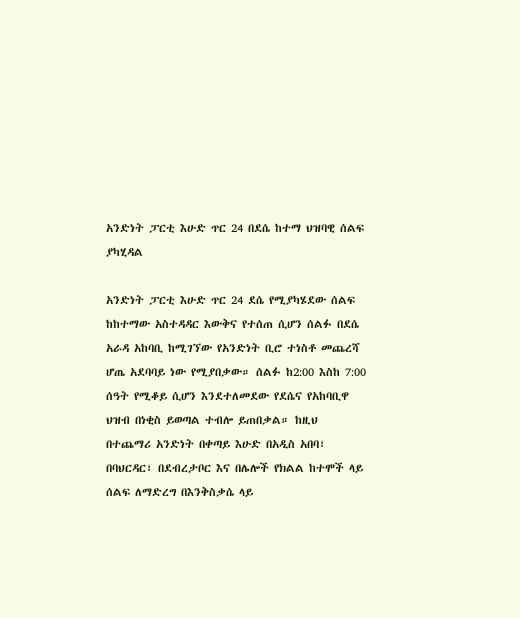አንድነት ፓርቲ እሁድ ጥር 24 በደሴ ከተማ ህዝባዊ ሰልፍ ያካሂዳል

አንድነት ፓርቲ እሁድ ጥር 24 ደሴ የሚያካሄደው ሰልፍ ከከተማው አስተዳዳር እውቅና የተሰጠ ሲሆን ሰልፉ በደሴ አራዳ አከባቢ ከሚገኘው የአንድነት ቢሮ ተነስቶ መጨረሻ ሆጤ አደባባይ ነው የሚያበቃው። ሰልፉ ከ2:00 እስከ 7:00 ሰዓት የሚቆይ ሲሆን እንደተለመደው የደሴና የአከባቢዋ ህዝብ በነቂስ ይወጣል ተብሎ ይጠበቃል። ከዚህ በተጨማሪ አንድነት በቀጣይ እሁድ በአዲስ አበባ፣ በባህርዳር፣ በደብረታቦር እና በሌሎች የክልል ከተሞች ላይ ሰልፍ ለማድረግ በእንቅስቃሴ ላይ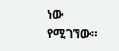ነው የሚገኘው።